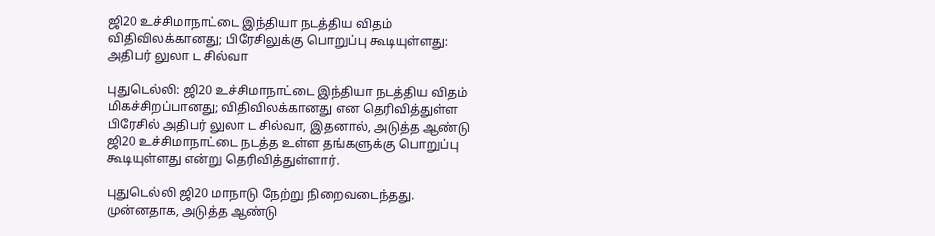ஜி20 உச்சிமாநாட்டை இந்தியா நடத்திய விதம் விதிவிலக்கானது; பிரேசிலுக்கு பொறுப்பு கூடியுள்ளது: அதிபர் லுலா ட சில்வா

புதுடெல்லி: ஜி20 உச்சிமாநாட்டை இந்தியா நடத்திய விதம் மிகச்சிறப்பானது; விதிவிலக்கானது என தெரிவித்துள்ள பிரேசில் அதிபர் லுலா ட சில்வா, இதனால், அடுத்த ஆண்டு ஜி20 உச்சிமாநாட்டை நடத்த உள்ள தங்களுக்கு பொறுப்பு கூடியுள்ளது என்று தெரிவித்துள்ளார்.

புதுடெல்லி ஜி20 மாநாடு நேற்று நிறைவடைந்தது. முன்னதாக, அடுத்த ஆண்டு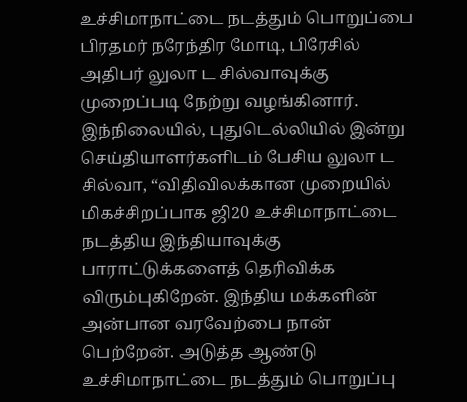உச்சிமாநாட்டை நடத்தும் பொறுப்பை பிரதமர் நரேந்திர மோடி, பிரேசில் அதிபர் லுலா ட சில்வாவுக்கு முறைப்படி நேற்று வழங்கினார். இந்நிலையில், புதுடெல்லியில் இன்று செய்தியாளர்களிடம் பேசிய லுலா ட சில்வா, “விதிவிலக்கான முறையில் மிகச்சிறப்பாக ஜி20 உச்சிமாநாட்டை நடத்திய இந்தியாவுக்கு பாராட்டுக்களைத் தெரிவிக்க விரும்புகிறேன். இந்திய மக்களின் அன்பான வரவேற்பை நான் பெற்றேன். அடுத்த ஆண்டு உச்சிமாநாட்டை நடத்தும் பொறுப்பு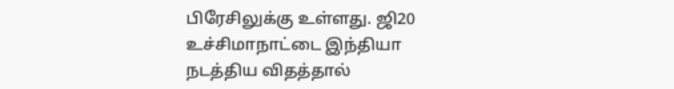பிரேசிலுக்கு உள்ளது. ஜி20 உச்சிமாநாட்டை இந்தியா நடத்திய விதத்தால்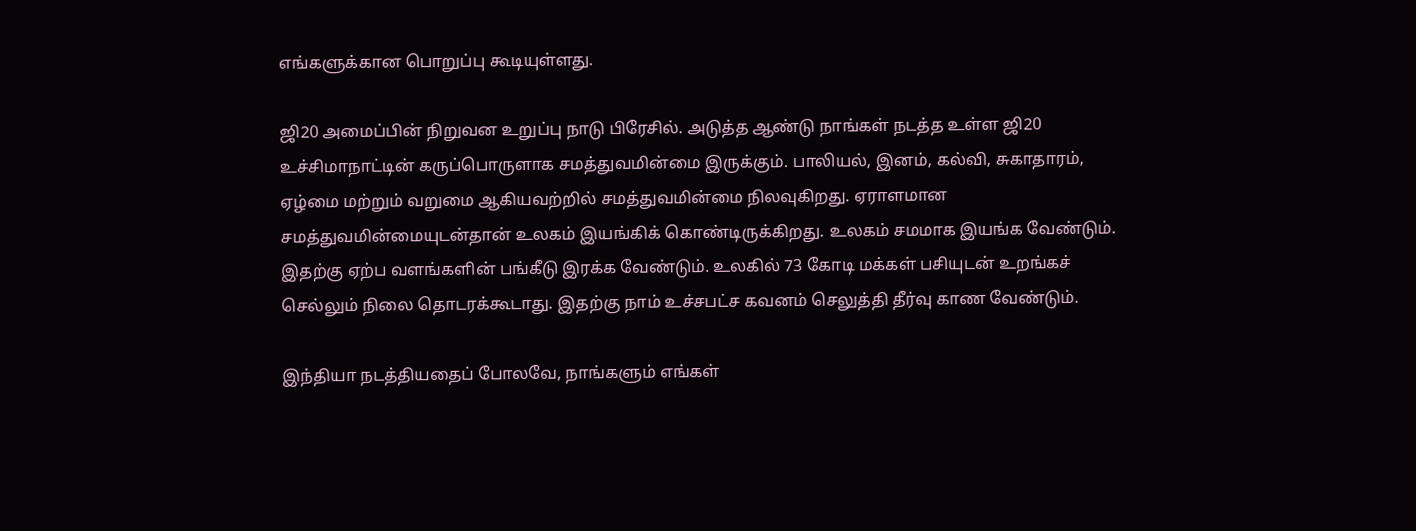எங்களுக்கான பொறுப்பு கூடியுள்ளது.

ஜி20 அமைப்பின் நிறுவன உறுப்பு நாடு பிரேசில். அடுத்த ஆண்டு நாங்கள் நடத்த உள்ள ஜி20 உச்சிமாநாட்டின் கருப்பொருளாக சமத்துவமின்மை இருக்கும். பாலியல், இனம், கல்வி, சுகாதாரம், ஏழ்மை மற்றும் வறுமை ஆகியவற்றில் சமத்துவமின்மை நிலவுகிறது. ஏராளமான சமத்துவமின்மையுடன்தான் உலகம் இயங்கிக் கொண்டிருக்கிறது. உலகம் சமமாக இயங்க வேண்டும். இதற்கு ஏற்ப வளங்களின் பங்கீடு இரக்க வேண்டும். உலகில் 73 கோடி மக்கள் பசியுடன் உறங்கச் செல்லும் நிலை தொடரக்கூடாது. இதற்கு நாம் உச்சபட்ச கவனம் செலுத்தி தீர்வு காண வேண்டும்.

இந்தியா நடத்தியதைப் போலவே, நாங்களும் எங்கள்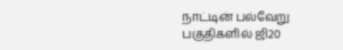நாட்டின் பல்வேறு பகுதிகளில் ஜி20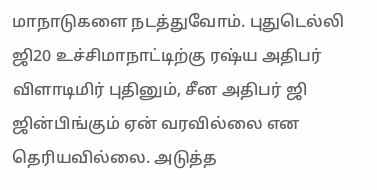மாநாடுகளை நடத்துவோம். புதுடெல்லி ஜி20 உச்சிமாநாட்டிற்கு ரஷ்ய அதிபர் விளாடிமிர் புதினும், சீன அதிபர் ஜி ஜின்பிங்கும் ஏன் வரவில்லை என தெரியவில்லை. அடுத்த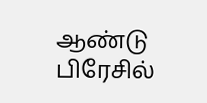ஆண்டு பிரேசில்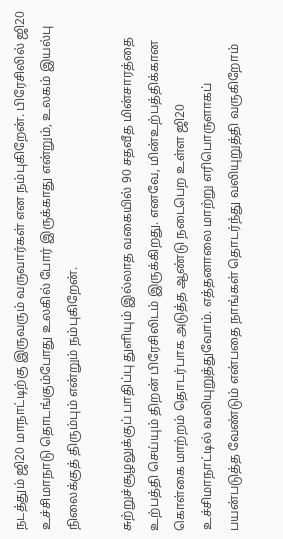நடத்தும் ஜி20 மாநாட்டிற்கு இருவரும் வருவார்கள் என நம்புகிறேன். பிரேசிலில் ஜி20 உச்சிமாநாடு தொடங்கும்போது உலகில் போர் இருக்காது என்றும், உலகம் இயல்பு நிலைக்குத் திரும்பும் என்றும் நம்புகிறேன்.

சுற்றுச்சூழலுக்குப் பாதிப்பு துளியும் இல்லாத வகையில் 90 சதவீத மின்சாரத்தை உற்பத்தி செய்யும் திறன் பிரேசிலிடம் இருக்கிறது. எனவே, மின்உற்பத்திக்கான கொள்கை மாற்றம் தொடர்பாக அடுத்த ஆண்டு நடைபெற உள்ள ஜி20 உச்சிமாநாட்டில் வலியுறுத்துவோம். எத்தனாலை மாற்று எரிபொருளாகப் பயன்படுத்த வேண்டும் என்பதை நாங்கள் தொடர்ந்து வலியுறுத்தி வருகிறோம்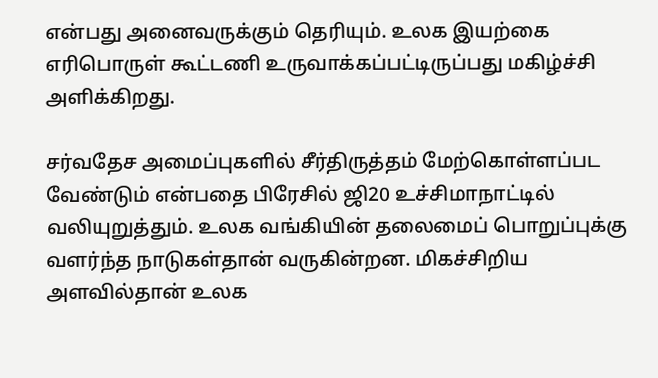என்பது அனைவருக்கும் தெரியும். உலக இயற்கை எரிபொருள் கூட்டணி உருவாக்கப்பட்டிருப்பது மகிழ்ச்சி அளிக்கிறது.

சர்வதேச அமைப்புகளில் சீர்திருத்தம் மேற்கொள்ளப்பட வேண்டும் என்பதை பிரேசில் ஜி20 உச்சிமாநாட்டில் வலியுறுத்தும். உலக வங்கியின் தலைமைப் பொறுப்புக்கு வளர்ந்த நாடுகள்தான் வருகின்றன. மிகச்சிறிய அளவில்தான் உலக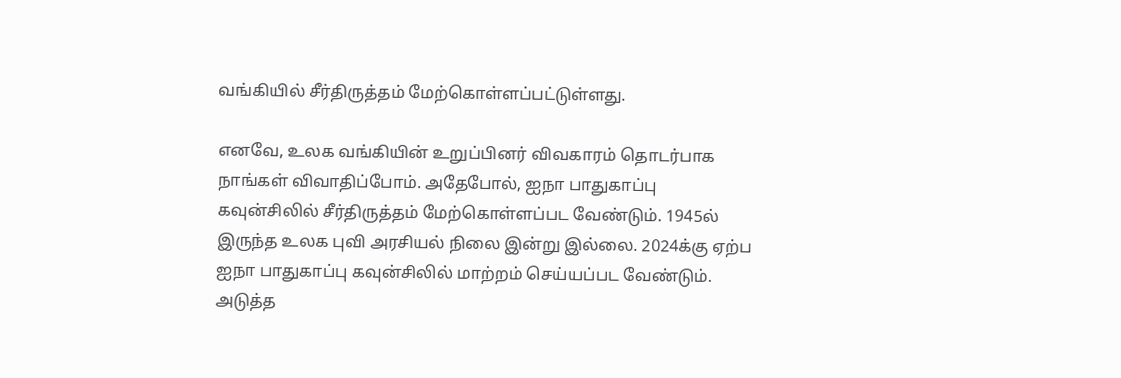வங்கியில் சீர்திருத்தம் மேற்கொள்ளப்பட்டுள்ளது.

எனவே, உலக வங்கியின் உறுப்பினர் விவகாரம் தொடர்பாக நாங்கள் விவாதிப்போம். அதேபோல், ஐநா பாதுகாப்பு கவுன்சிலில் சீர்திருத்தம் மேற்கொள்ளப்பட வேண்டும். 1945ல் இருந்த உலக புவி அரசியல் நிலை இன்று இல்லை. 2024க்கு ஏற்ப ஐநா பாதுகாப்பு கவுன்சிலில் மாற்றம் செய்யப்பட வேண்டும். அடுத்த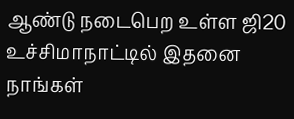ஆண்டு நடைபெற உள்ள ஜி20 உச்சிமாநாட்டில் இதனை நாங்கள்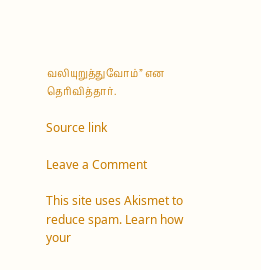வலியுறுத்துவோம்” என தெரிவித்தார்.

Source link

Leave a Comment

This site uses Akismet to reduce spam. Learn how your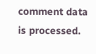comment data is processed.